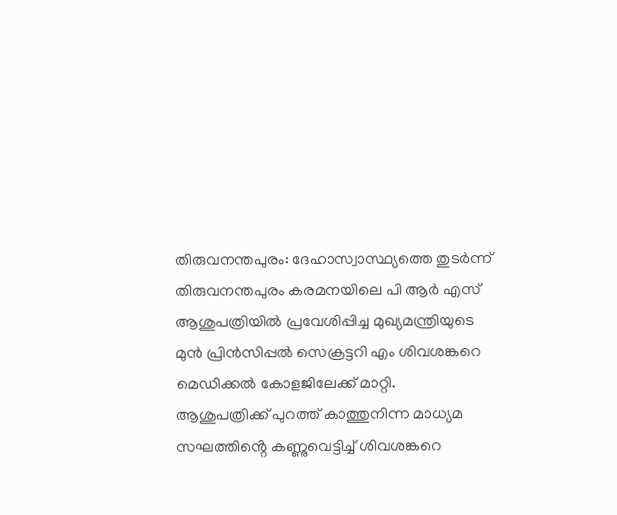തിരുവനന്തപുരം: ദേഹാസ്വാസ്ഥ്യത്തെ തുടർന്ന് തിരുവനന്തപുരം കരമനയിലെ പി ആർ എസ് ആശുപത്രിയിൽ പ്രവേശിപ്പിച്ച മുഖ്യമന്ത്രിയുടെ മുൻ പ്രിൻസിപ്പൽ സെക്രട്ടറി എം ശിവശങ്കറെ മെഡിക്കൽ കോളജിലേക്ക് മാറ്റി.
ആശുപത്രിക്ക് പുറത്ത് കാത്തുനിന്ന മാധ്യമ സഘത്തിൻ്റെ കണ്ണുവെട്ടിച്ച് ശിവശങ്കറെ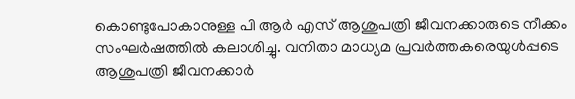കൊണ്ടുപോകാനുള്ള പി ആർ എസ് ആശുപത്രി ജീവനക്കാരുടെ നീക്കം സംഘർഷത്തിൽ കലാശിച്ചു. വനിതാ മാധ്യമ പ്രവർത്തകരെയുൾപ്പടെ ആശുപത്രി ജീവനക്കാർ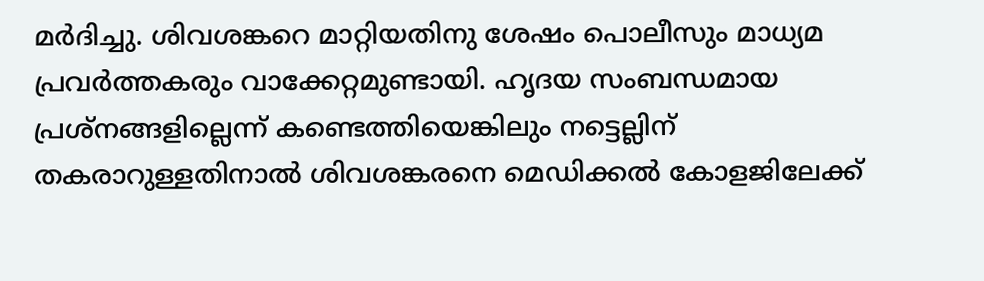മർദിച്ചു. ശിവശങ്കറെ മാറ്റിയതിനു ശേഷം പൊലീസും മാധ്യമ പ്രവർത്തകരും വാക്കേറ്റമുണ്ടായി. ഹൃദയ സംബന്ധമായ പ്രശ്നങ്ങളില്ലെന്ന് കണ്ടെത്തിയെങ്കിലും നട്ടെല്ലിന് തകരാറുള്ളതിനാൽ ശിവശങ്കരനെ മെഡിക്കൽ കോളജിലേക്ക്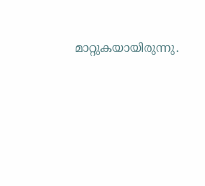മാറ്റുകയായിരുന്നു.